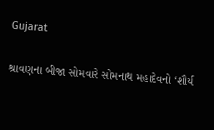Gujarat

શ્રાવણના બીજા સોમવારે સોમનાથ મહાદેવનો ‘શૌર્ય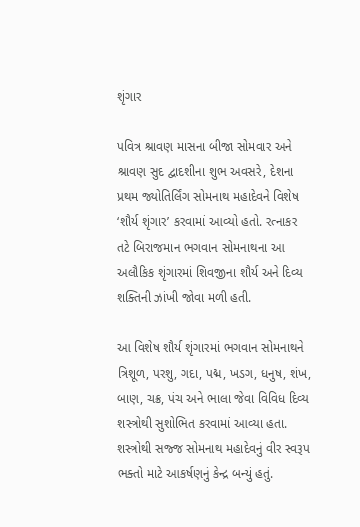શૃંગાર

પવિત્ર શ્રાવણ માસના બીજા સોમવાર અને શ્રાવણ સુદ દ્વાદશીના શુભ અવસરે, દેશના પ્રથમ જ્યોતિર્લિંગ સોમનાથ મહાદેવને વિશેષ ‘શૌર્ય શૃંગાર’ કરવામાં આવ્યો હતો. રત્નાકર તટે બિરાજમાન ભગવાન સોમનાથના આ અલૌકિક શૃંગારમાં શિવજીના શૌર્ય અને દિવ્ય શક્તિની ઝાંખી જોવા મળી હતી.

આ વિશેષ શૌર્ય શૃંગારમાં ભગવાન સોમનાથને ત્રિશૂળ, પરશુ, ગદા, પદ્મ, ખડગ, ધનુષ, શંખ, બાણ, ચક્ર, પંચ અને ભાલા જેવા વિવિધ દિવ્ય શસ્ત્રોથી સુશોભિત કરવામાં આવ્યા હતા. શસ્ત્રોથી સજ્જ સોમનાથ મહાદેવનું વીર સ્વરૂપ ભક્તો માટે આકર્ષણનું કેન્દ્ર બન્યું હતું.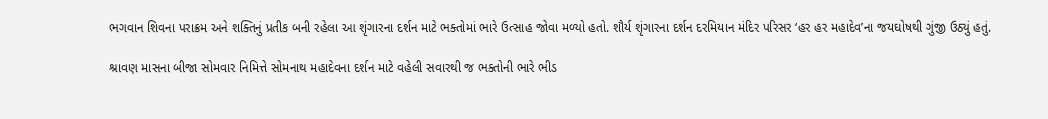ભગવાન શિવના પરાક્રમ અને શક્તિનું પ્રતીક બની રહેલા આ શૃંગારના દર્શન માટે ભક્તોમાં ભારે ઉત્સાહ જોવા મળ્યો હતો. શૌર્ય શૃંગારના દર્શન દરમિયાન મંદિર પરિસર ‘હર હર મહાદેવ’ના જયઘોષથી ગુંજી ઉઠ્યું હતું.

શ્રાવણ માસના બીજા સોમવાર નિમિત્તે સોમનાથ મહાદેવના દર્શન માટે વહેલી સવારથી જ ભક્તોની ભારે ભીડ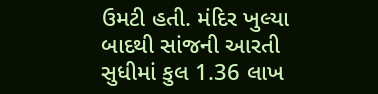ઉમટી હતી. મંદિર ખુલ્યા બાદથી સાંજની આરતી સુધીમાં કુલ 1.36 લાખ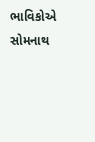ભાવિકોએ સોમનાથ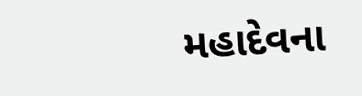મહાદેવના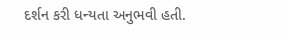દર્શન કરી ધન્યતા અનુભવી હતી.